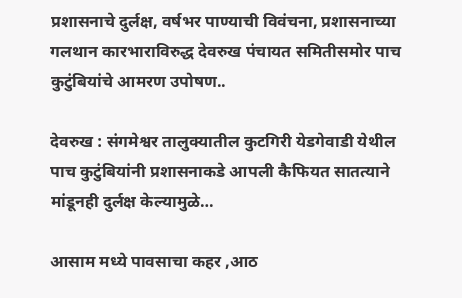प्रशासनाचे दुर्लक्ष, वर्षभर पाण्याची विवंचना, प्रशासनाच्या गलथान कारभाराविरुद्ध देवरुख पंचायत समितीसमोर पाच कुटुंबियांचे आमरण उपोषण..

देवरुख : संगमेश्वर तालुक्यातील कुटगिरी येडगेवाडी येथील पाच कुटुंबियांनी प्रशासनाकडे आपली कैफियत सातत्याने मांडूनही दुर्लक्ष केल्यामुळे…

आसाम मध्ये पावसाचा कहर ,आठ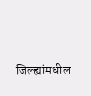जिल्ह्यांमधील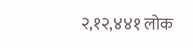२,१२,४४१ लोक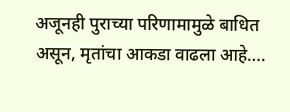अजूनही पुराच्या परिणामामुळे बाधित असून, मृतांचा आकडा वाढला आहे….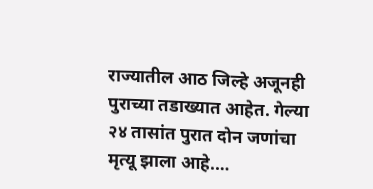राज्यातील आठ जिल्हे अजूनही पुराच्या तडाख्यात आहेत. गेल्या २४ तासांत पुरात दोन जणांचा मृत्यू झाला आहे.…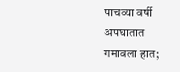पाचव्या वर्षी अपघातात गमावला हात;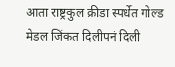आता राष्ट्रकुल क्रीडा स्पर्धेत गोल्ड मेडल जिंकत दिलीपनं दिली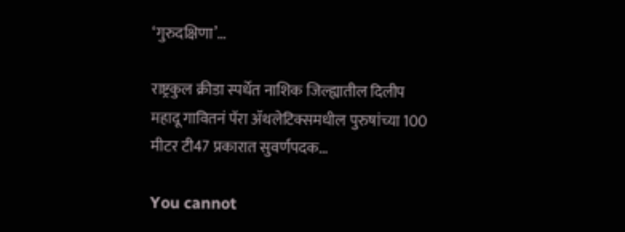‘गुरुदक्षिणा’…

राष्ट्रकुल क्रीडा स्पर्धेत नाशिक जिल्ह्यातील दिलीप महादू गावितनं पॅरा ॲथलेटिक्समधील पुरुषांच्या 100 मीटर टी47 प्रकारात सुवर्णपदक…

You cannot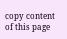copy content of this page